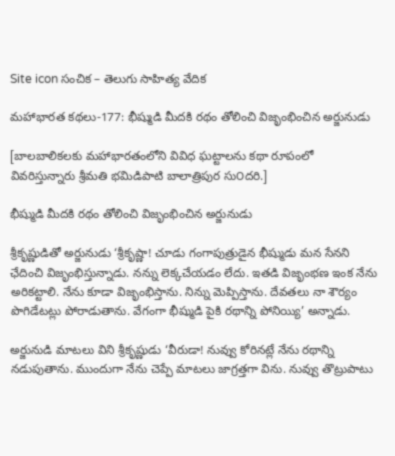Site icon సంచిక – తెలుగు సాహిత్య వేదిక

మహాభారత కథలు-177: భీష్ముడి మీదకి రథం తోలించి విజృంభించిన అర్జునుడు

[బాలబాలికలకు మహాభారతంలోని వివిధ ఘట్టాలను కథా రూపంలో వివరిస్తున్నారు శ్రీమతి భమిడిపాటి బాలాత్రిపుర సు౦దరి.]

భీష్ముడి మీదకి రథం తోలించి విజృంభించిన అర్జునుడు

శ్రీకృష్ణుడితో అర్జునుడు ‘శ్రీకృష్ణా! చూడు గంగాపుత్రుడైన భీష్ముడు మన సేనని ఛేదించి విజృంభిస్తున్నాడు. నన్ను లెక్కచేయడం లేదు. ఇతడి విజృంభణ ఇంక నేను అరికట్టాలి. నేను కూడా విజృంభిస్తాను. నిన్ను మెప్పిస్తాను. దేవతలు నా శౌర్యం పొగిడేటట్లు పోరాడుతాను. వేగంగా భీష్ముడి పైకి రథాన్ని పోనియ్యి’ అన్నాడు.

అర్జునుడి మాటలు విని శ్రీకృష్ణుడు ‘వీరుడా! నువ్వు కోరినట్లే నేను రథాన్ని నడుపుతాను. ముందుగా నేను చెప్పే మాటలు జాగ్రత్తగా విను. నువ్వు తొట్రుపాటు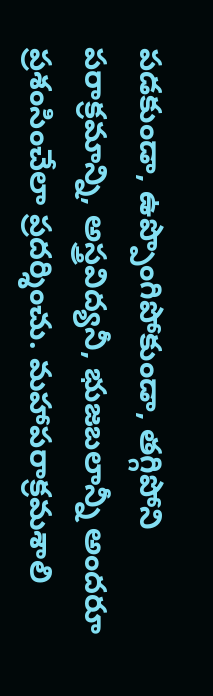పడకుండా, ఉప్పొంగిపోకుండా, తగ్గిపోని పరాక్రమాన్ని, అస్త్రవిద్యనీ, భుజబలాన్నీ అందరూ ప్రశంసించేలా ప్రదర్శించు. మహాపరాక్రమశాలి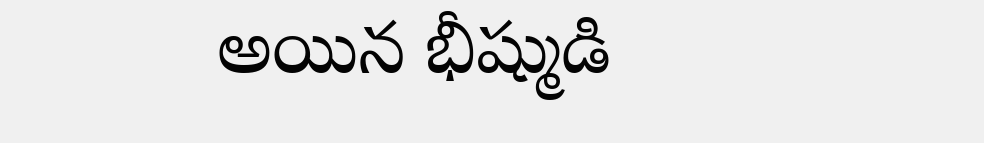అయిన భీష్ముడి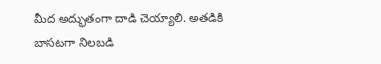మీద అద్భుతంగా దాడి చెయ్యాలి. అతడికి బాసటగా నిలబడి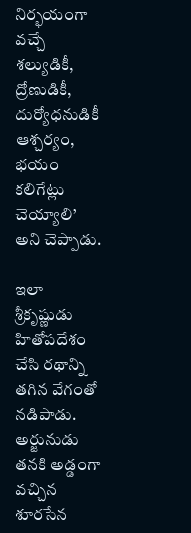నిర్భయంగా వచ్చే శల్యుడికీ, ద్రోణుడికీ, దుర్యోధనుడికీ ఆశ్చర్యం, భయం కలిగేట్లు చెయ్యాలి’ అని చెప్పాడు.

ఇలా శ్రీకృష్ణుడు హితోపదేశం చేసి రథాన్ని తగిన వేగంతో నడిపాడు. అర్జునుడు తనకి అడ్డంగా వచ్చిన శూరసేన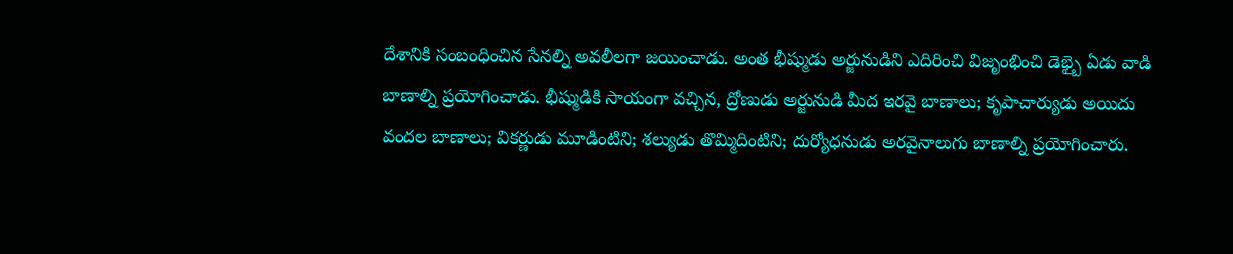దేశానికి సంబంధించిన సేనల్ని అవలీలగా జయించాడు. అంత భీష్ముడు అర్జునుడిని ఎదిరించి విజృంభించి డెభ్బై ఏడు వాడి బాణాల్ని ప్రయోగించాడు. భీష్ముడికి సాయంగా వచ్చిన, ద్రోణుడు అర్జునుడి మీద ఇరవై బాణాలు; కృపాచార్యుడు అయిదు వందల బాణాలు; వికర్ణుడు మూడింటిని; శల్యుడు తొమ్మిదింటిని; దుర్యోధనుడు అరవైనాలుగు బాణాల్ని ప్రయోగించారు.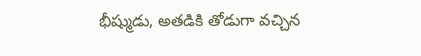భీష్ముడు, అతడికి తోడుగా వచ్చిన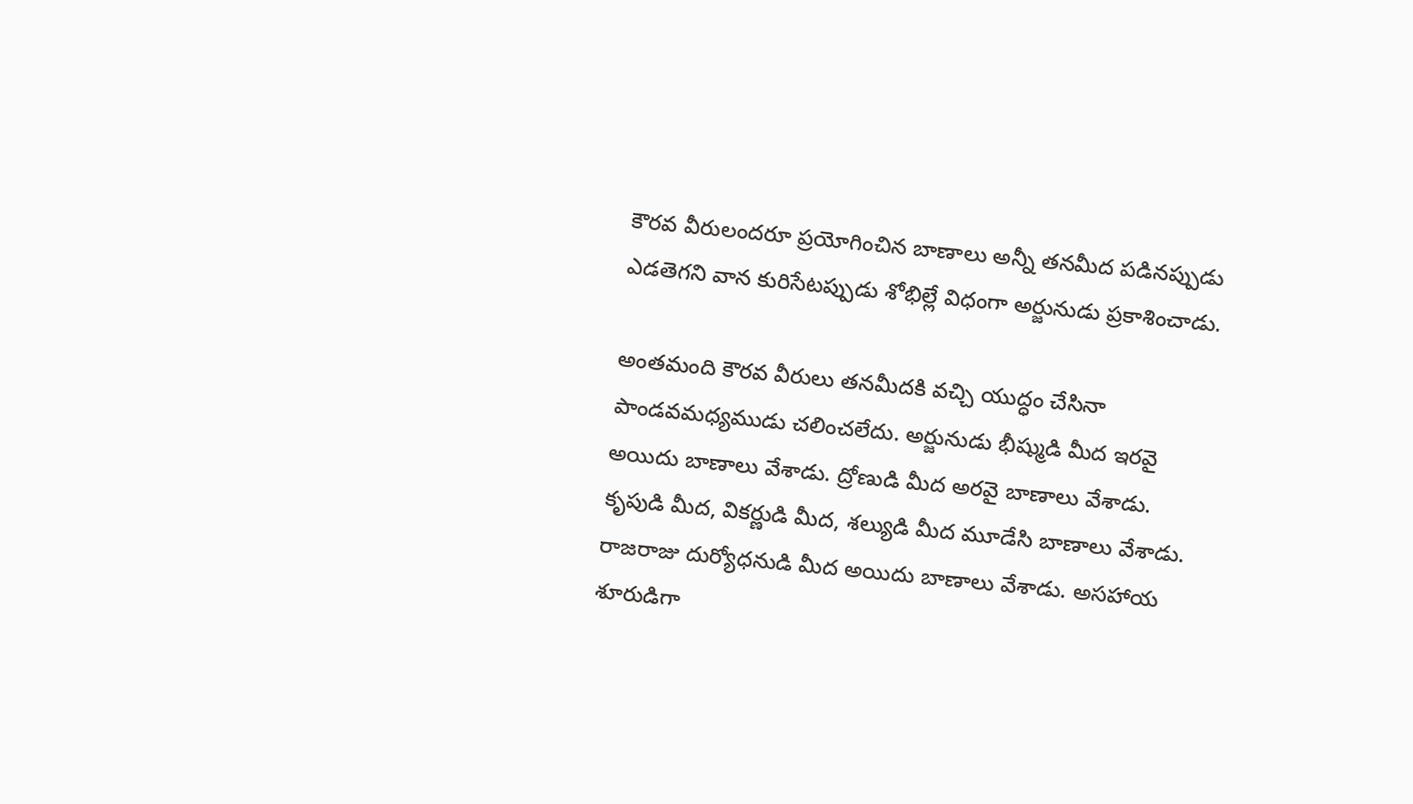కౌరవ వీరులందరూ ప్రయోగించిన బాణాలు అన్నీ తనమీద పడినప్పుడు ఎడతెగని వాన కురిసేటప్పుడు శోభిల్లే విధంగా అర్జునుడు ప్రకాశించాడు.

అంతమంది కౌరవ వీరులు తనమీదకి వచ్చి యుద్ధం చేసినా పాండవమధ్యముడు చలించలేదు. అర్జునుడు భీష్ముడి మీద ఇరవై అయిదు బాణాలు వేశాడు. ద్రోణుడి మీద అరవై బాణాలు వేశాడు. కృపుడి మీద, వికర్ణుడి మీద, శల్యుడి మీద మూడేసి బాణాలు వేశాడు. రాజరాజు దుర్యోధనుడి మీద అయిదు బాణాలు వేశాడు. అసహాయ శూరుడిగా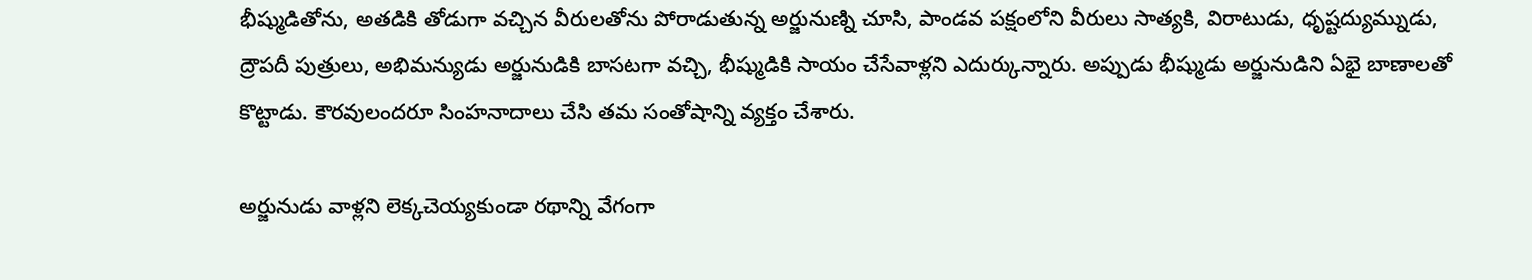భీష్ముడితోను, అతడికి తోడుగా వచ్చిన వీరులతోను పోరాడుతున్న అర్జునుణ్ని చూసి, పాండవ పక్షంలోని వీరులు సాత్యకి, విరాటుడు, ధృష్టద్యుమ్నుడు, ద్రౌపదీ పుత్రులు, అభిమన్యుడు అర్జునుడికి బాసటగా వచ్చి, భీష్ముడికి సాయం చేసేవాళ్లని ఎదుర్కున్నారు. అప్పుడు భీష్ముడు అర్జునుడిని ఏభై బాణాలతో కొట్టాడు. కౌరవులందరూ సింహనాదాలు చేసి తమ సంతోషాన్ని వ్యక్తం చేశారు.

అర్జునుడు వాళ్లని లెక్కచెయ్యకుండా రథాన్ని వేగంగా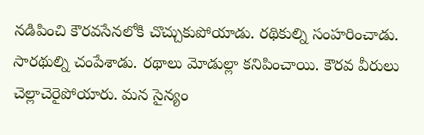నడిపించి కౌరవసేనలోకి చొచ్చుకుపోయాడు. రథికుల్ని సంహరించాడు. సారథుల్ని చంపేశాడు. రథాలు మోడుల్లా కనిపించాయి. కౌరవ వీరులు చెల్లాచెరైపోయారు. మన సైన్యం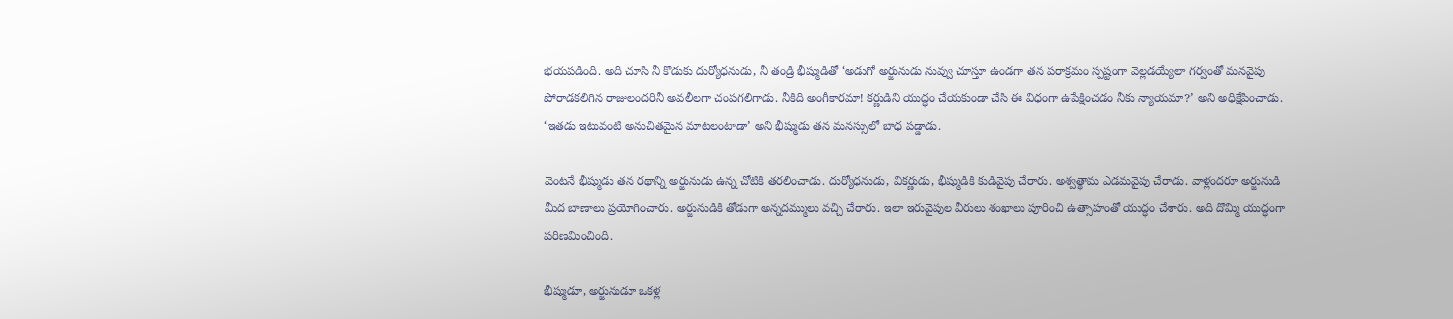భయపడింది. అది చూసి నీ కొడుకు దుర్యోధనుడు, నీ తండ్రి భీష్ముడితో ‘అడుగో అర్జునుడు నువ్వు చూస్తూ ఉండగా తన పరాక్రమం స్పష్టంగా వెల్లడయ్యేలా గర్వంతో మనవైపు పోరాడకలిగిన రాజులందరినీ అవలీలగా చంపగలిగాడు. నీకిది అంగీకారమా! కర్ణుడిని యుద్ధం చేయకుండా చేసి ఈ విధంగా ఉపేక్షించడం నీకు న్యాయమా?’ అని అధిక్షేపించాడు. ‘ఇతడు ఇటువంటి అనుచితమైన మాటలంటాడా’ అని భీష్ముడు తన మనస్సులో బాధ పడ్డాడు.

వెంటనే భీష్ముడు తన రథాన్ని అర్జునుడు ఉన్న చోటికి తరలించాడు. దుర్యోధనుడు, వికర్ణుడు, భీష్ముడికి కుడివైపు చేరారు. అశ్వత్థామ ఎడమవైపు చేరాడు. వాళ్లందరూ అర్జునుడి మీద బాణాలు ప్రయోగించారు. అర్జునుడికి తోడుగా అన్నదమ్ములు వచ్చి చేరారు. ఇలా ఇరువైపుల వీరులు శంఖాలు పూరించి ఉత్సాహంతో యుద్ధం చేశారు. అది దొమ్మి యుద్ధంగా పరిణమించింది.

భీష్ముడూ, అర్జునుడూ ఒకళ్ల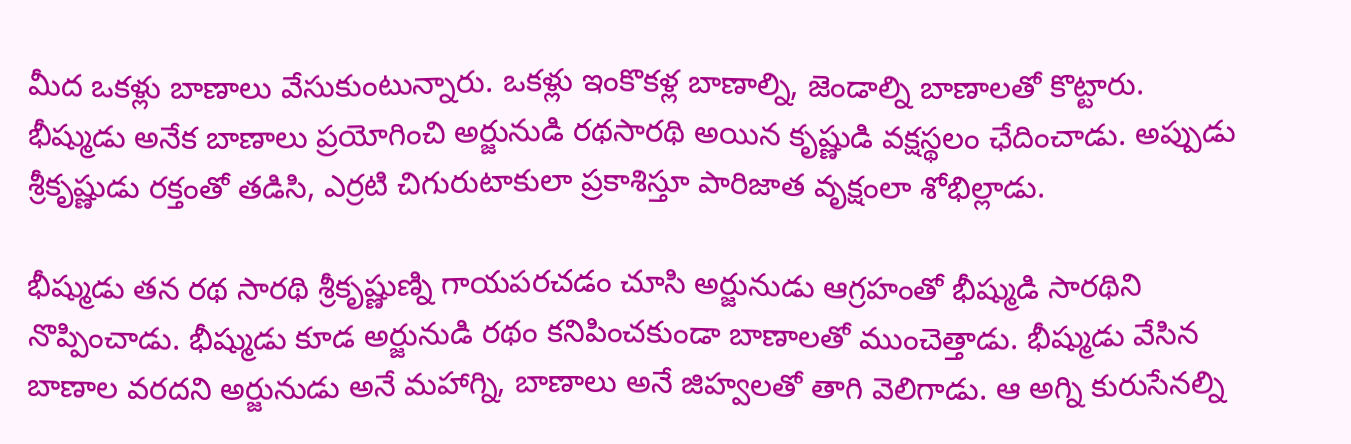మీద ఒకళ్లు బాణాలు వేసుకుంటున్నారు. ఒకళ్లు ఇంకొకళ్ల బాణాల్ని, జెండాల్ని బాణాలతో కొట్టారు. భీష్ముడు అనేక బాణాలు ప్రయోగించి అర్జునుడి రథసారథి అయిన కృష్ణుడి వక్షస్థలం ఛేదించాడు. అప్పుడు శ్రీకృష్ణుడు రక్తంతో తడిసి, ఎర్రటి చిగురుటాకులా ప్రకాశిస్తూ పారిజాత వృక్షంలా శోభిల్లాడు.

భీష్ముడు తన రథ సారథి శ్రీకృష్ణుణ్ని గాయపరచడం చూసి అర్జునుడు ఆగ్రహంతో భీష్ముడి సారథిని నొప్పించాడు. భీష్ముడు కూడ అర్జునుడి రథం కనిపించకుండా బాణాలతో ముంచెత్తాడు. భీష్ముడు వేసిన బాణాల వరదని అర్జునుడు అనే మహాగ్ని, బాణాలు అనే జిహ్వలతో తాగి వెలిగాడు. ఆ అగ్ని కురుసేనల్ని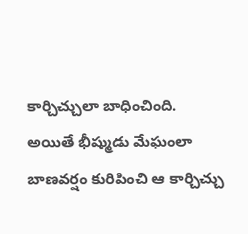కార్చిచ్చులా బాధించింది. అయితే భీష్ముడు మేఘంలా బాణవర్షం కురిపించి ఆ కార్చిచ్చు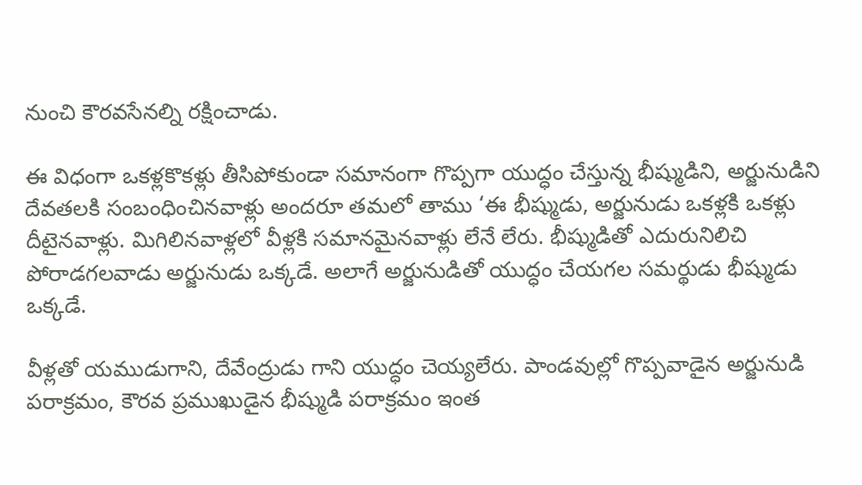నుంచి కౌరవసేనల్ని రక్షించాడు.

ఈ విధంగా ఒకళ్లకొకళ్లు తీసిపోకుండా సమానంగా గొప్పగా యుద్ధం చేస్తున్న భీష్ముడిని, అర్జునుడిని దేవతలకి సంబంధించినవాళ్లు అందరూ తమలో తాము ‘ఈ భీష్ముడు, అర్జునుడు ఒకళ్లకి ఒకళ్లు దీటైనవాళ్లు. మిగిలినవాళ్లలో వీళ్లకి సమానమైనవాళ్లు లేనే లేరు. భీష్ముడితో ఎదురునిలిచి పోరాడగలవాడు అర్జునుడు ఒక్కడే. అలాగే అర్జునుడితో యుద్ధం చేయగల సమర్థుడు భీష్ముడు ఒక్కడే.

వీళ్లతో యముడుగాని, దేవేంద్రుడు గాని యుద్ధం చెయ్యలేరు. పాండవుల్లో గొప్పవాడైన అర్జునుడి పరాక్రమం, కౌరవ ప్రముఖుడైన భీష్ముడి పరాక్రమం ఇంత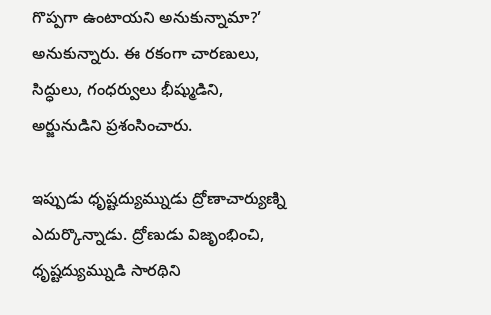గొప్పగా ఉంటాయని అనుకున్నామా?’ అనుకున్నారు. ఈ రకంగా చారణులు, సిద్ధులు, గంధర్వులు భీష్ముడిని, అర్జునుడిని ప్రశంసించారు.

ఇప్పుడు ధృష్టద్యుమ్నుడు ద్రోణాచార్యుణ్ని ఎదుర్కొన్నాడు. ద్రోణుడు విజృంభించి, ధృష్టద్యుమ్నుడి సారథిని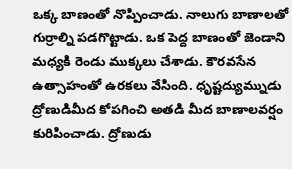ఒక్క బాణంతో నొప్పించాడు. నాలుగు బాణాలతో గుర్రాల్ని పడగొట్టాడు. ఒక పెద్ద బాణంతో జెండాని మధ్యకి రెండు ముక్కలు చేశాడు. కౌరవసేన ఉత్సాహంతో ఉరకలు వేసింది. ధృష్టద్యుమ్నుడు ద్రోణుడిమీద కోపగించి అతడి మీద బాణాలవర్షం కురిపించాడు. ద్రోణుడు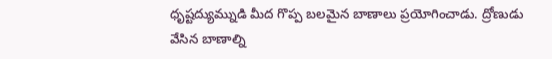ధృష్టద్యుమ్నుడి మీద గొప్ప బలమైన బాణాలు ప్రయోగించాడు. ద్రోణుడు వేసిన బాణాల్ని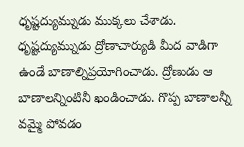ధృష్టద్యుమ్నుడు ముక్కలు చేశాడు. ధృష్టద్యుమ్నుడు ద్రోణాచార్యుడి మీద వాడిగా ఉండే బాణాల్నిప్రయోగించాడు. ద్రోణుడు ఆ బాణాలన్నింటినీ ఖండించాడు. గొప్ప బాణాలన్నీ వమ్మై పోవడం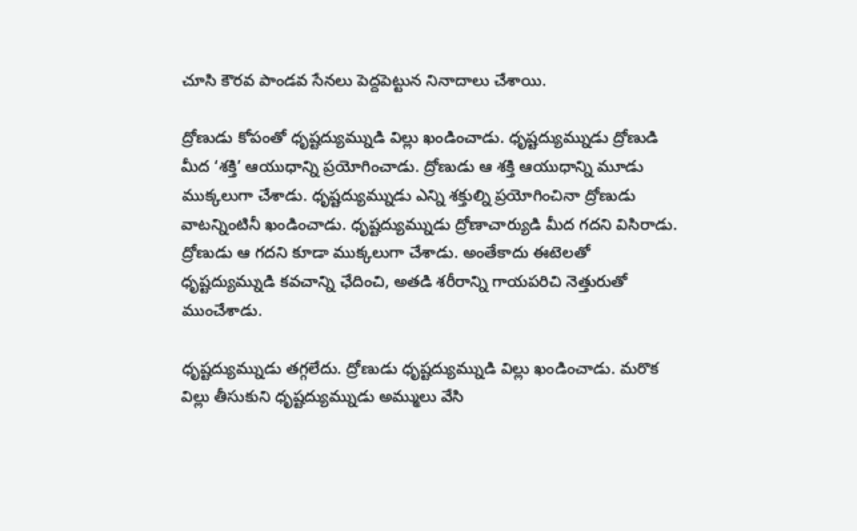చూసి కౌరవ పాండవ సేనలు పెద్దపెట్టున నినాదాలు చేశాయి.

ద్రోణుడు కోపంతో ధృష్టద్యుమ్నుడి విల్లు ఖండించాడు. ధృష్టద్యుమ్నుడు ద్రోణుడి మీద ‘శక్తి’ ఆయుధాన్ని ప్రయోగించాడు. ద్రోణుడు ఆ శక్తి ఆయుధాన్ని మూడు ముక్కలుగా చేశాడు. ధృష్టద్యుమ్నుడు ఎన్ని శక్తుల్ని ప్రయోగించినా ద్రోణుడు వాటన్నింటినీ ఖండించాడు. ధృష్టద్యుమ్నుడు ద్రోణాచార్యుడి మీద గదని విసిరాడు. ద్రోణుడు ఆ గదని కూడా ముక్కలుగా చేశాడు. అంతేకాదు ఈటెలతో ధృష్టద్యుమ్నుడి కవచాన్ని ఛేదించి, అతడి శరీరాన్ని గాయపరిచి నెత్తురుతో ముంచేశాడు.

ధృష్టద్యుమ్నుడు తగ్గలేదు. ద్రోణుడు ధృష్టద్యుమ్నుడి విల్లు ఖండించాడు. మరొక విల్లు తీసుకుని ధృష్టద్యుమ్నుడు అమ్ములు వేసి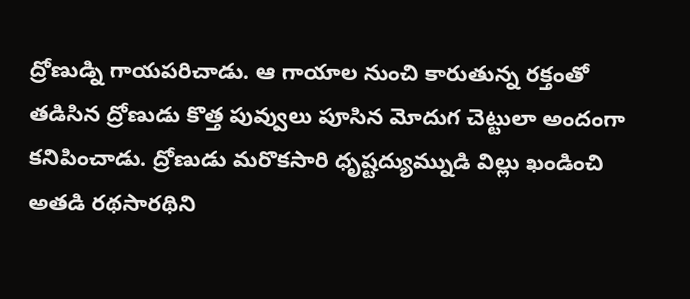ద్రోణుడ్ని గాయపరిచాడు. ఆ గాయాల నుంచి కారుతున్న రక్తంతో తడిసిన ద్రోణుడు కొత్త పువ్వులు పూసిన మోదుగ చెట్టులా అందంగా కనిపించాడు. ద్రోణుడు మరొకసారి ధృష్టద్యుమ్నుడి విల్లు ఖండించి అతడి రథసారథిని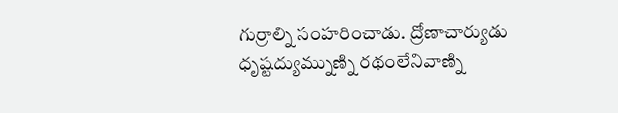గుర్రాల్ని సంహరించాడు. ద్రోణాచార్యుడు ధృష్టద్యుమ్నుణ్ని రథంలేనివాణ్ని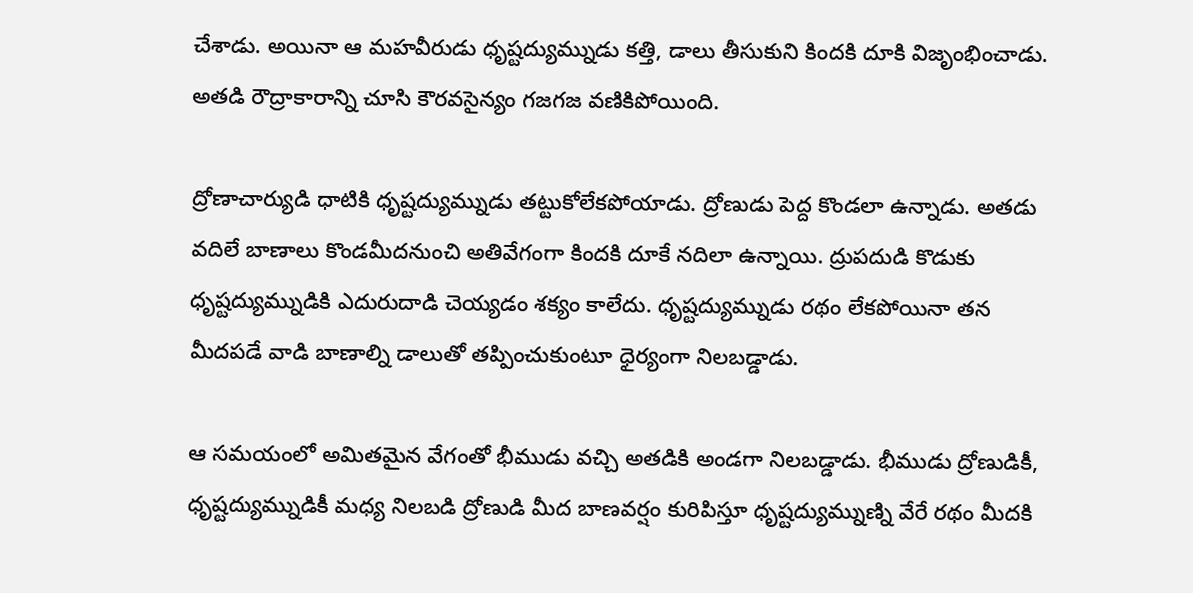చేశాడు. అయినా ఆ మహవీరుడు ధృష్టద్యుమ్నుడు కత్తి, డాలు తీసుకుని కిందకి దూకి విజృంభించాడు. అతడి రౌద్రాకారాన్ని చూసి కౌరవసైన్యం గజగజ వణికిపోయింది.

ద్రోణాచార్యుడి ధాటికి ధృష్టద్యుమ్నుడు తట్టుకోలేకపోయాడు. ద్రోణుడు పెద్ద కొండలా ఉన్నాడు. అతడు వదిలే బాణాలు కొండమీదనుంచి అతివేగంగా కిందకి దూకే నదిలా ఉన్నాయి. ద్రుపదుడి కొడుకు ధృష్టద్యుమ్నుడికి ఎదురుదాడి చెయ్యడం శక్యం కాలేదు. ధృష్టద్యుమ్నుడు రథం లేకపోయినా తన మీదపడే వాడి బాణాల్ని డాలుతో తప్పించుకుంటూ ధైర్యంగా నిలబడ్డాడు.

ఆ సమయంలో అమితమైన వేగంతో భీముడు వచ్చి అతడికి అండగా నిలబడ్డాడు. భీముడు ద్రోణుడికీ, ధృష్టద్యుమ్నుడికీ మధ్య నిలబడి ద్రోణుడి మీద బాణవర్షం కురిపిస్తూ ధృష్టద్యుమ్నుణ్ని వేరే రథం మీదకి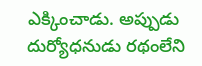ఎక్కించాడు. అప్పుడు దుర్యోధనుడు రథంలేని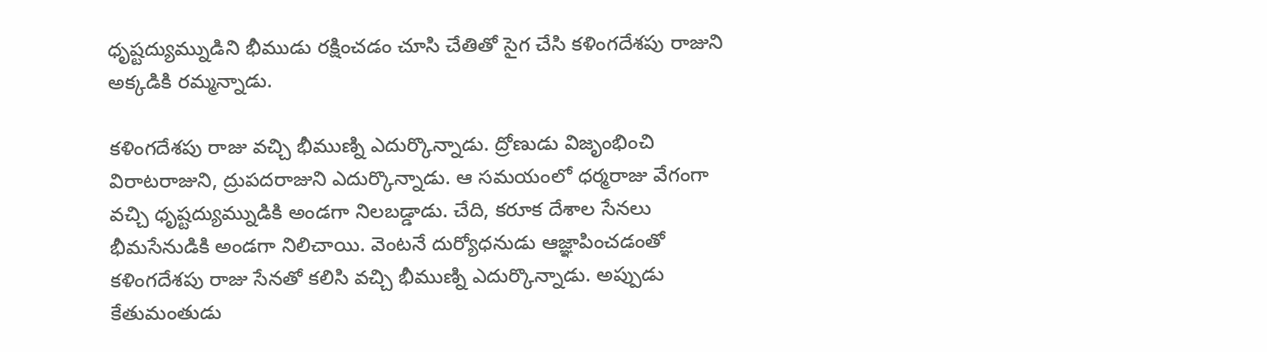ధృష్టద్యుమ్నుడిని భీముడు రక్షించడం చూసి చేతితో సైగ చేసి కళింగదేశపు రాజుని అక్కడికి రమ్మన్నాడు.

కళింగదేశపు రాజు వచ్చి భీముణ్ని ఎదుర్కొన్నాడు. ద్రోణుడు విజృంభించి విరాటరాజుని, ద్రుపదరాజుని ఎదుర్కొన్నాడు. ఆ సమయంలో ధర్మరాజు వేగంగా వచ్చి ధృష్టద్యుమ్నుడికి అండగా నిలబడ్డాడు. చేది, కరూక దేశాల సేనలు భీమసేనుడికి అండగా నిలిచాయి. వెంటనే దుర్యోధనుడు ఆజ్ఞాపించడంతో కళింగదేశపు రాజు సేనతో కలిసి వచ్చి భీముణ్ని ఎదుర్కొన్నాడు. అప్పుడు కేతుమంతుడు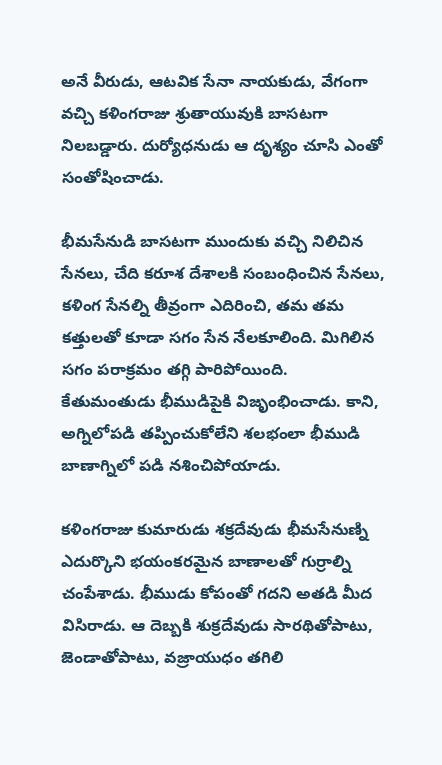అనే వీరుడు, ఆటవిక సేనా నాయకుడు, వేగంగా వచ్చి కళింగరాజు శ్రుతాయువుకి బాసటగా నిలబడ్డారు. దుర్యోధనుడు ఆ దృశ్యం చూసి ఎంతో సంతోషించాడు.

భీమసేనుడి బాసటగా ముందుకు వచ్చి నిలిచిన సేనలు, చేది కరూశ దేశాలకి సంబంధించిన సేనలు, కళింగ సేనల్ని తీవ్రంగా ఎదిరించి, తమ తమ కత్తులతో కూడా సగం సేన నేలకూలింది. మిగిలిన సగం పరాక్రమం తగ్గి పారిపోయింది. కేతుమంతుడు భీముడిపైకి విజృంభించాడు. కాని, అగ్నిలోపడి తప్పించుకోలేని శలభంలా భీముడి బాణాగ్నిలో పడి నశించిపోయాడు.

కళింగరాజు కుమారుడు శక్రదేవుడు భీమసేనుణ్ని ఎదుర్కొని భయంకరమైన బాణాలతో గుర్రాల్ని చంపేశాడు. భీముడు కోపంతో గదని అతడి మీద విసిరాడు. ఆ దెబ్బకి శుక్రదేవుడు సారథితోపాటు, జెండాతోపాటు, వజ్రాయుధం తగిలి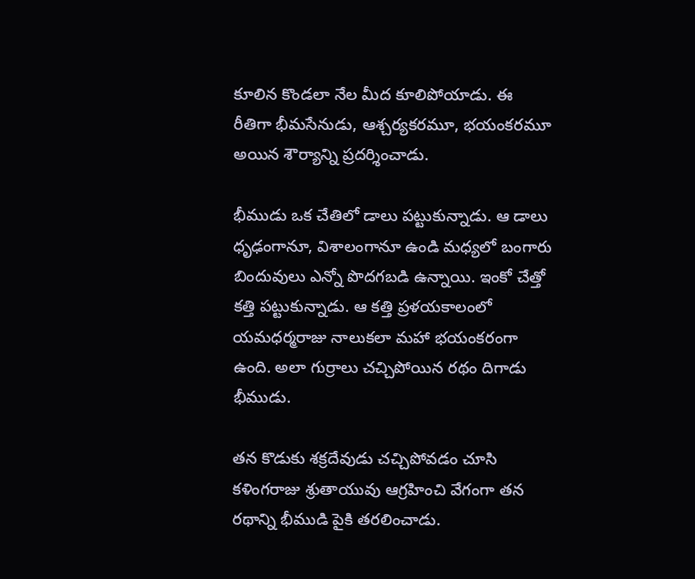కూలిన కొండలా నేల మీద కూలిపోయాడు. ఈ రీతిగా భీమసేనుడు, ఆశ్చర్యకరమూ, భయంకరమూ అయిన శౌర్యాన్ని ప్రదర్శించాడు.

భీముడు ఒక చేతిలో డాలు పట్టుకున్నాడు. ఆ డాలు ధృఢంగానూ, విశాలంగానూ ఉండి మధ్యలో బంగారు బిందువులు ఎన్నో పొదగబడి ఉన్నాయి. ఇంకో చేత్తో కత్తి పట్టుకున్నాడు. ఆ కత్తి ప్రళయకాలంలో యమధర్మరాజు నాలుకలా మహా భయంకరంగా ఉంది. అలా గుర్రాలు చచ్చిపోయిన రథం దిగాడు భీముడు.

తన కొడుకు శక్రదేవుడు చచ్చిపోవడం చూసి కళింగరాజు శ్రుతాయువు ఆగ్రహించి వేగంగా తన రథాన్ని భీముడి పైకి తరలించాడు.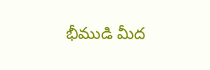భీముడి మీద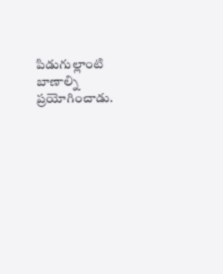పిడుగుల్లాంటి బాణాల్ని ప్రయోగించాడు.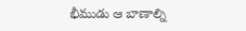భీముడు ఆ బాణాల్ని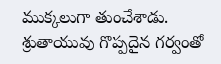ముక్కలుగా తుంచేశాడు. శ్రుతాయువు గొప్పదైన గర్వంతో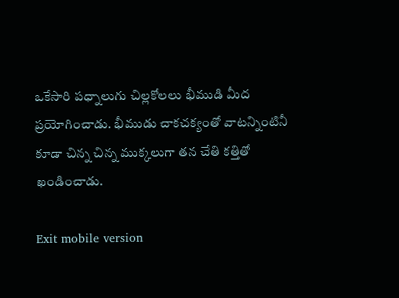ఒకేసారి పధ్నాలుగు చిల్లకోలలు భీముడి మీద ప్రయోగించాడు. భీముడు చాకచక్యంతో వాటన్నింటినీ కూడా చిన్న చిన్న ముక్కలుగా తన చేతి కత్తితో ఖండించాడు.

Exit mobile version